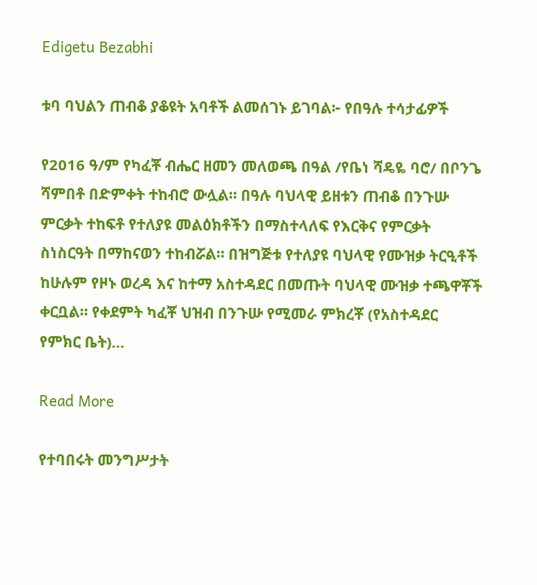Edigetu Bezabhi

ቱባ ባህልን ጠብቆ ያቆዩት አባቶች ልመሰገኑ ይገባል፦ የበዓሉ ተሳታፊዎች

የ2016 ዓ/ም የካፈቾ ብሔር ዘመን መለወጫ በዓል /የቤነ ሻዴዬ ባሮ/ በቦንጌ ሻምበቶ በድምቀት ተከብሮ ውሏል። በዓሉ ባህላዊ ይዘቱን ጠብቆ በንጉሡ ምርቃት ተከፍቶ የተለያዩ መልዕክቶችን በማስተላለፍ የእርቅና የምርቃት ስነስርዓት በማከናወን ተከብሯል። በዝግጅቱ የተለያዩ ባህላዊ የሙዝቃ ትርዒቶች ከሁሉም የዞኑ ወረዳ እና ከተማ አስተዳደር በመጡት ባህላዊ ሙዝቃ ተጫዋቾች ቀርቧል። የቀደምት ካፈቾ ህዝብ በንጉሡ የሚመራ ምክረቾ (የአስተዳደር የምክር ቤት)…

Read More

የተባበሩት መንግሥታት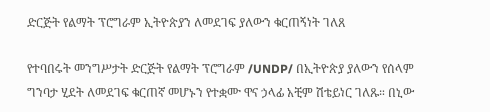ድርጅት የልማት ፕሮግራም ኢትዮጵያን ለመደገፍ ያለውን ቁርጠኝነት ገለጸ

የተባበሩት መንግሥታት ድርጅት የልማት ፕሮግራም /UNDP/ በኢትዮጵያ ያለውን የሰላም ግንባታ ሂደት ለመደገፍ ቁርጠኛ መሆኑን የተቋሙ ዋና ኃላፊ አቺም ሽቴይነር ገለጹ። በኒው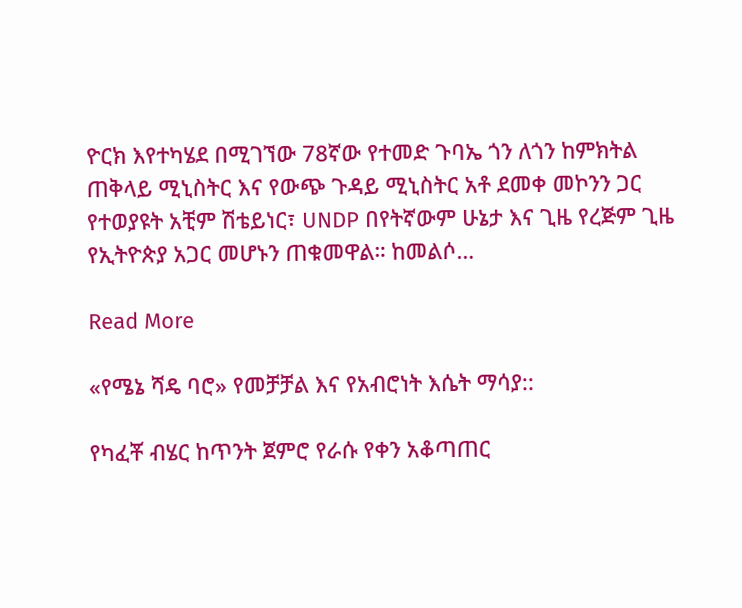ዮርክ እየተካሄደ በሚገኘው 78ኛው የተመድ ጉባኤ ጎን ለጎን ከምክትል ጠቅላይ ሚኒስትር እና የውጭ ጉዳይ ሚኒስትር አቶ ደመቀ መኮንን ጋር የተወያዩት አቺም ሽቴይነር፣ UNDP በየትኛውም ሁኔታ እና ጊዜ የረጅም ጊዜ የኢትዮጵያ አጋር መሆኑን ጠቁመዋል። ከመልሶ…

Read More

«የሜኔ ሻዴ ባሮ» የመቻቻል እና የአብሮነት እሴት ማሳያ::

የካፈቾ ብሄር ከጥንት ጀምሮ የራሱ የቀን አቆጣጠር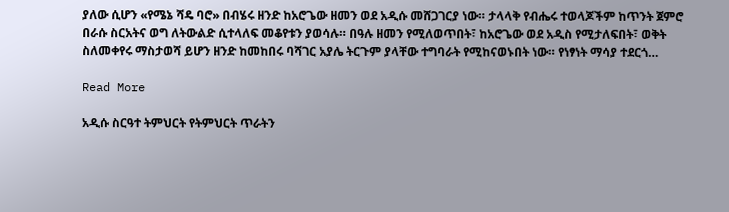ያለው ሲሆን «የሜኔ ሻዴ ባሮ» በብሄሩ ዘንድ ከአሮጌው ዘመን ወደ አዲሱ መሸጋገርያ ነው። ታላላቅ የብሔሩ ተወላጆችም ከጥንት ጀምሮ በራሱ ስርአትና ወግ ለትውልድ ሲተላለፍ መቆየቱን ያወሳሉ። በዓሉ ዘመን የሚለወጥበት፣ ከአሮጌው ወደ አዲስ የሚታለፍበት፣ ወቅት ስለመቀየሩ ማስታወሻ ይሆን ዘንድ ከመከበሩ ባሻገር አያሌ ትርጉም ያላቸው ተግባራት የሚከናወኑበት ነው። የነፃነት ማሳያ ተደርጎ…

Read More

አዲሱ ስርዓተ ትምህርት የትምህርት ጥራትን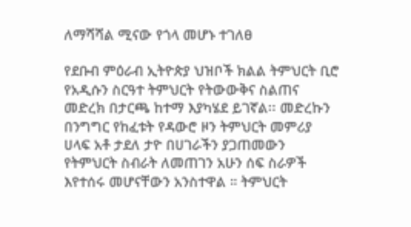ለማሻሻል ሚናው የጎላ መሆኑ ተገለፀ

የደቡብ ምዕራብ ኢትዮጵያ ህዝቦች ክልል ትምህርት ቢሮ የአዲሱን ስርዓተ ትምህርት የትውውቅና ስልጠና መድረክ በታርጫ ከተማ እያካሄደ ይገኛል፡፡ መድረኩን በንግግር የከፈቱት የዳውሮ ዞን ትምህርት መምሪያ ሀላፍ አቶ ታደለ ታዮ በሀገራችን ያጋጠመውን የትምህርት ስብራት ለመጠገን አሁን ሰፍ ስራዎች እየተሰሩ መሆናቸውን አንስተዋል ። ትምህርት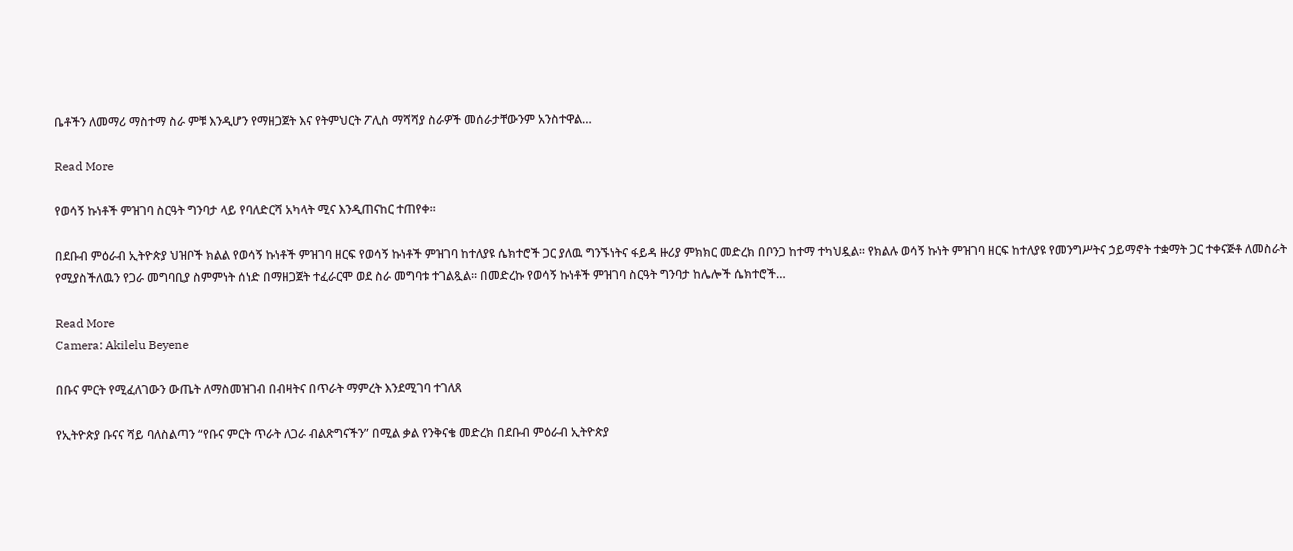ቤቶችን ለመማሪ ማስተማ ስራ ምቹ እንዲሆን የማዘጋጀት እና የትምህርት ፖሊስ ማሻሻያ ስራዎች መሰራታቸውንም አንስተዋል…

Read More

የወሳኝ ኩነቶች ምዝገባ ስርዓት ግንባታ ላይ የባለድርሻ አካላት ሚና እንዲጠናከር ተጠየቀ።

በደቡብ ምዕራብ ኢትዮጵያ ህዝቦች ክልል የወሳኝ ኩነቶች ምዝገባ ዘርፍ የወሳኝ ኩነቶች ምዝገባ ከተለያዩ ሴክተሮች ጋር ያለዉ ግንኙነትና ፋይዳ ዙሪያ ምክክር መድረክ በቦንጋ ከተማ ተካህዷል። የክልሉ ወሳኝ ኩነት ምዝገባ ዘርፍ ከተለያዩ የመንግሥትና ኃይማኖት ተቋማት ጋር ተቀናጅቶ ለመስራት የሚያስችለዉን የጋራ መግባቢያ ስምምነት ሰነድ በማዘጋጀት ተፈራርሞ ወደ ስራ መግባቱ ተገልጿል። በመድረኩ የወሳኝ ኩነቶች ምዝገባ ስርዓት ግንባታ ከሌሎች ሴክተሮች…

Read More
Camera: Akilelu Beyene

በቡና ምርት የሚፈለገውን ውጤት ለማስመዝገብ በብዛትና በጥራት ማምረት እንደሚገባ ተገለጸ

የኢትዮጵያ ቡናና ሻይ ባለስልጣን “የቡና ምርት ጥራት ለጋራ ብልጽግናችን” በሚል ቃል የንቅናቄ መድረክ በደቡብ ምዕራብ ኢትዮጵያ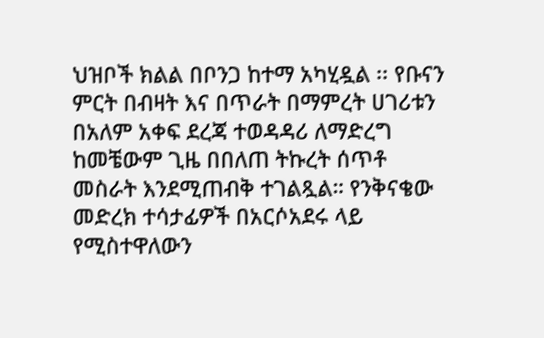ህዝቦች ክልል በቦንጋ ከተማ አካሂዷል ፡፡ የቡናን ምርት በብዛት እና በጥራት በማምረት ሀገሪቱን በአለም አቀፍ ደረጃ ተወዳዳሪ ለማድረግ ከመቼውም ጊዜ በበለጠ ትኩረት ሰጥቶ መስራት እንደሚጠብቅ ተገልጿል። የንቅናቄው መድረክ ተሳታፊዎች በአርሶአደሩ ላይ የሚስተዋለውን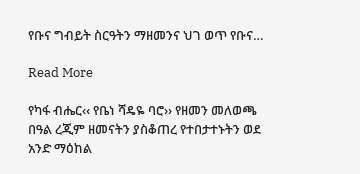የቡና ግብይት ስርዓትን ማዘመንና ህገ ወጥ የቡና…

Read More

የካፋ ብሔር‹‹ የቤነ ሻዴዬ ባሮ›› የዘመን መለወጫ በዓል ረጂም ዘመናትን ያስቆጠረ የተበታተኑትን ወደ አንድ ማዕከል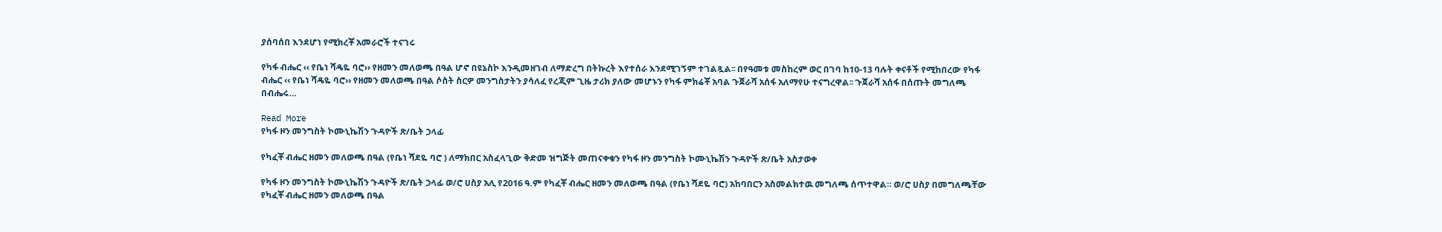ያሰባሰበ እንደሆነ የሚክረቾ አመራሮች ተናገሩ

የካፋ ብሔር ‹‹ የቤነ ሻዴዬ ባሮ›› የዘመን መለወጫ በዓል ሆኖ በዩኔስኮ እንዲመዘገብ ለማድረግ በትኩረት እየተሰራ እንደሚገኝም ተገልጿል፡፡ በየዓመቱ መስከረም ወር በገባ ከ10-13 ባሉት ቀናቶች የሚከበረው የካፋ ብሔር ‹‹ የቤነ ሻዴዬ ባሮ›› የዘመን መለወጫ በዓል ሶስት ስርዎ መንግስታትን ያሳለፈ የረጂም ጊዜ ታሪክ ያለው መሆኑን የካፋ ምክሬቾ አባል ጉጀራሻ አሰፋ አለማየሁ ተናግረዋል፡፡ ጉጀራሻ አሰፋ በሰጡት መግለጫ በብሔሩ…

Read More
የካፋ ዞን መንግስት ኮሙኒኬሽን ጉዳዮች ጽ/ቤት ኃላፊ

የካፈቾ ብሔር ዘመን መለወጫ በዓል (የቤነ ሻደዬ ባሮ ) ለማክበር አስፈላጊው ቅድመ ዝግጅት መጠናቀቁን የካፋ ዞን መንግስት ኮሙኒኬሽን ጉዳዮች ጽ/ቤት አስታወቀ

የካፋ ዞን መንግስት ኮሙኒኬሽን ጉዳዮች ጽ/ቤት ኃላፊ ወ/ሮ ሀስያ አሊ የ2016 ዓ.ም የካፈቾ ብሔር ዘመን መለወጫ በዓል (የቤነ ሻደዬ ባሮ) አከባበርን አስመልክተዉ መግለጫ ሰጥተዋል። ወ/ሮ ሀስያ በመግለጫቸው የካፈቾ ብሔር ዘመን መለወጫ በዓል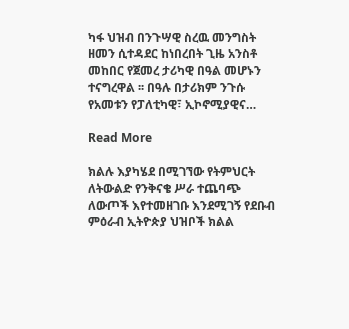ካፋ ህዝብ በንጉሣዊ ስረዉ መንግስት ዘመን ሲተዳደር ከነበረበት ጊዜ አንስቶ መከበር የጀመረ ታሪካዊ በዓል መሆኑን ተናግረዋል ፡፡ በዓሉ በታሪክም ንጉሱ የአመቱን የፓለቲካዊ፣ ኢኮኖሚያዊና…

Read More

ክልሉ እያካሄደ በሚገኘው የትምህርት ለትውልድ የንቅናቄ ሥራ ተጨባጭ ለውጦች እየተመዘገቡ እንደሚገኝ የደቡብ ምዕራብ ኢትዮጵያ ህዝቦች ክልል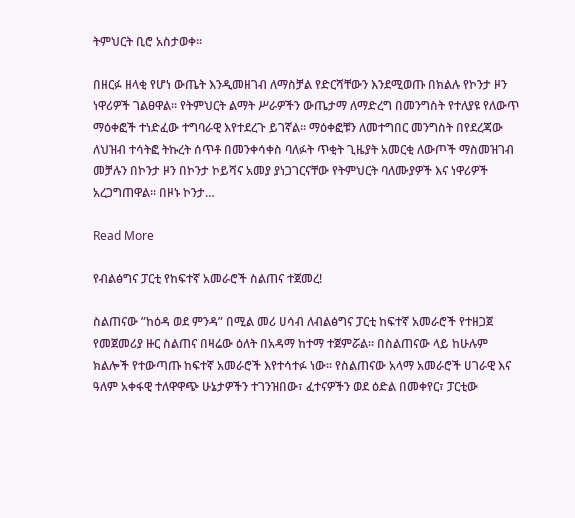ትምህርት ቢሮ አስታወቀ፡፡

በዘርፉ ዘላቂ የሆነ ውጤት እንዲመዘገብ ለማስቻል የድርሻቸውን እንደሚወጡ በክልሉ የኮንታ ዞን ነዋሪዎች ገልፀዋል። የትምህርት ልማት ሥራዎችን ውጤታማ ለማድረግ በመንግስት የተለያዩ የለውጥ ማዕቀፎች ተነድፈው ተግባራዊ እየተደረጉ ይገኛል። ማዕቀፎቹን ለመተግበር መንግስት በየደረጃው ለህዝብ ተሳትፎ ትኩረት ሰጥቶ በመንቀሳቀስ ባለፉት ጥቂት ጊዜያት አመርቂ ለውጦች ማስመዝገብ መቻሉን በኮንታ ዞን በኮንታ ኮይሻና አመያ ያነጋገርናቸው የትምህርት ባለሙያዎች እና ነዋሪዎች አረጋግጠዋል። በዞኑ ኮንታ…

Read More

የብልፅግና ፓርቲ የከፍተኛ አመራሮች ስልጠና ተጀመረ!

ስልጠናው ”ከዕዳ ወደ ምንዳ” በሚል መሪ ሀሳብ ለብልፅግና ፓርቲ ከፍተኛ አመራሮች የተዘጋጀ የመጀመሪያ ዙር ስልጠና በዛሬው ዕለት በአዳማ ከተማ ተጀምሯል። በስልጠናው ላይ ከሁሉም ክልሎች የተውጣጡ ከፍተኛ አመራሮች እየተሳተፉ ነው። የስልጠናው አላማ አመራሮች ሀገራዊ እና ዓለም አቀፋዊ ተለዋዋጭ ሁኔታዎችን ተገንዝበው፣ ፈተናዎችን ወደ ዕድል በመቀየር፣ ፓርቲው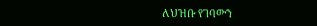ለህዝቡ የገባውን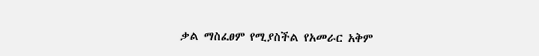ቃል ማስፈፀም የሚያስችል የአመራር አቅም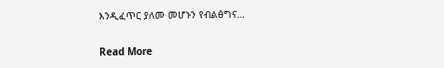እንዲፈጥር ያለመ መሆኑን የብልፅግና…

Read More